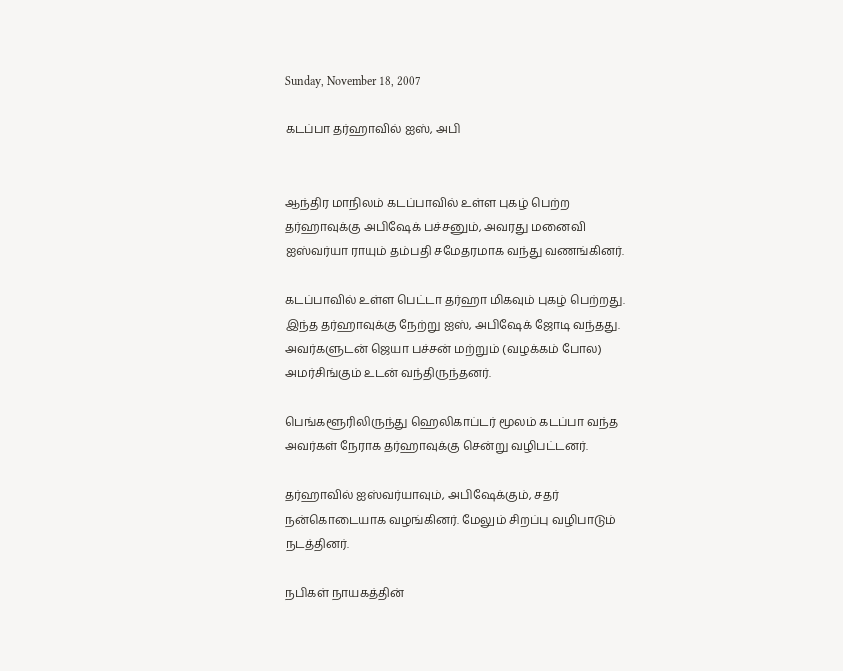Sunday, November 18, 2007

கடப்பா தர்ஹாவில் ஐஸ், அபி


ஆந்திர மாநிலம் கடப்பாவில் உள்ள புகழ் பெற்ற தர்ஹாவுக்கு அபிஷேக் பச்சனும், அவரது மனைவி ஐஸ்வர்யா ராயும் தம்பதி சமேதரமாக வந்து வணங்கினர்.

கடப்பாவில் உள்ள பெட்டா தர்ஹா மிகவும் புகழ் பெற்றது. இந்த தர்ஹாவுக்கு நேற்று ஐஸ், அபிஷேக் ஜோடி வந்தது. அவர்களுடன் ஜெயா பச்சன் மற்றும் (வழக்கம் போல) அமர்சிங்கும் உடன் வந்திருந்தனர்.

பெங்களூரிலிருந்து ஹெலிகாப்டர் மூலம் கடப்பா வந்த அவர்கள் நேராக தர்ஹாவுக்கு சென்று வழிபட்டனர்.

தர்ஹாவில் ஐஸ்வர்யாவும், அபிஷேக்கும், சதர் நன்கொடையாக வழங்கினர். மேலும் சிறப்பு வழிபாடும் நடத்தினர்.

நபிகள் நாயகத்தின்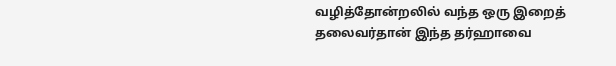வழித்தோன்றலில் வந்த ஒரு இறைத் தலைவர்தான் இந்த தர்ஹாவை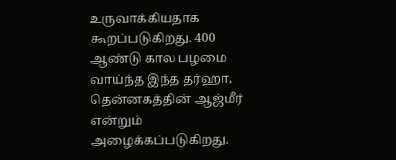உருவாக்கியதாக கூறப்படுகிறது. 400 ஆண்டு கால பழமை வாய்ந்த இந்த தர்ஹா, தென்னகத்தின் ஆஜ்மீர் என்றும் அழைக்கப்படுகிறது.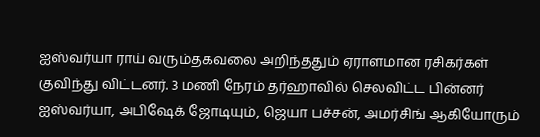ஐஸ்வர்யா ராய் வரும்தகவலை அறிந்ததும் ஏராளமான ரசிகர்கள் குவிந்து விட்டனர். 3 மணி நேரம் தர்ஹாவில் செலவிட்ட பின்னர் ஐஸ்வர்யா, அபிஷேக் ஜோடியும், ஜெயா பச்சன், அமர்சிங் ஆகியோரும்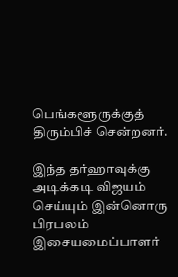பெங்களூருக்குத் திரும்பிச் சென்றனர்.

இந்த தர்ஹாவுக்கு அடிக்கடி விஜயம் செய்யும் இன்னொரு பிரபலம் இசையமைப்பாளர்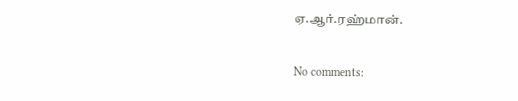ஏ.ஆர்.ரஹ்மான்.

No comments: